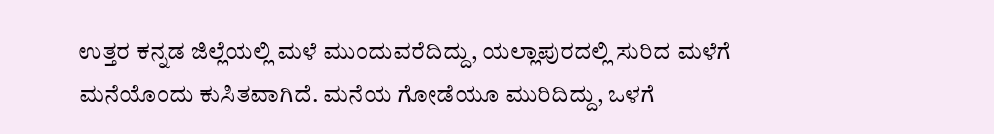ಉತ್ತರ ಕನ್ನಡ ಜಿಲ್ಲೆಯಲ್ಲಿ ಮಳೆ ಮುಂದುವರೆದಿದ್ದು, ಯಲ್ಲಾಪುರದಲ್ಲಿ ಸುರಿದ ಮಳೆಗೆ ಮನೆಯೊಂದು ಕುಸಿತವಾಗಿದೆ. ಮನೆಯ ಗೋಡೆಯೂ ಮುರಿದಿದ್ದು, ಒಳಗೆ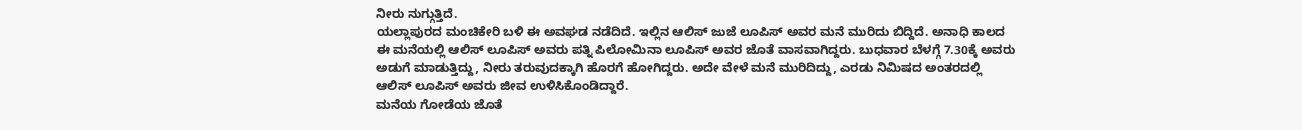ನೀರು ನುಗ್ಗುತ್ತಿದೆ.
ಯಲ್ಲಾಪುರದ ಮಂಚಿಕೇರಿ ಬಳಿ ಈ ಅವಘಡ ನಡೆದಿದೆ. ಇಲ್ಲಿನ ಆಲಿಸ್ ಜುಜೆ ಲೂಪಿಸ್ ಅವರ ಮನೆ ಮುರಿದು ಬಿದ್ದಿದೆ. ಅನಾಧಿ ಕಾಲದ ಈ ಮನೆಯಲ್ಲಿ ಆಲಿಸ್ ಲೂಪಿಸ್ ಅವರು ಪತ್ನಿ ಪಿಲೋಮಿನಾ ಲೂಪಿಸ್ ಅವರ ಜೊತೆ ವಾಸವಾಗಿದ್ದರು. ಬುಧವಾರ ಬೆಳಗ್ಗೆ 7.30ಕ್ಕೆ ಅವರು ಅಡುಗೆ ಮಾಡುತ್ತಿದ್ದು, ನೀರು ತರುವುದಕ್ಕಾಗಿ ಹೊರಗೆ ಹೋಗಿದ್ದರು. ಅದೇ ವೇಳೆ ಮನೆ ಮುರಿದಿದ್ದು, ಎರಡು ನಿಮಿಷದ ಅಂತರದಲ್ಲಿ ಆಲಿಸ್ ಲೂಪಿಸ್ ಅವರು ಜೀವ ಉಳಿಸಿಕೊಂಡಿದ್ದಾರೆ.
ಮನೆಯ ಗೋಡೆಯ ಜೊತೆ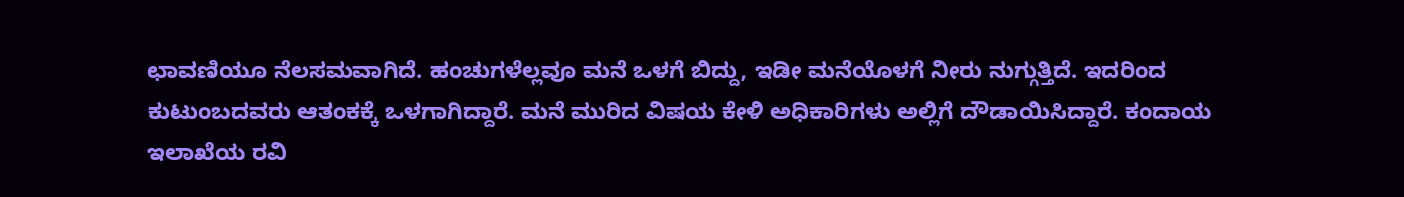ಛಾವಣಿಯೂ ನೆಲಸಮವಾಗಿದೆ. ಹಂಚುಗಳೆಲ್ಲವೂ ಮನೆ ಒಳಗೆ ಬಿದ್ದು, ಇಡೀ ಮನೆಯೊಳಗೆ ನೀರು ನುಗ್ಗುತ್ತಿದೆ. ಇದರಿಂದ ಕುಟುಂಬದವರು ಆತಂಕಕ್ಕೆ ಒಳಗಾಗಿದ್ದಾರೆ. ಮನೆ ಮುರಿದ ವಿಷಯ ಕೇಳಿ ಅಧಿಕಾರಿಗಳು ಅಲ್ಲಿಗೆ ದೌಡಾಯಿಸಿದ್ದಾರೆ. ಕಂದಾಯ ಇಲಾಖೆಯ ರವಿ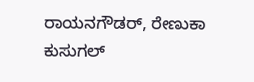ರಾಯನಗೌಡರ್, ರೇಣುಕಾ ಕುಸುಗಲ್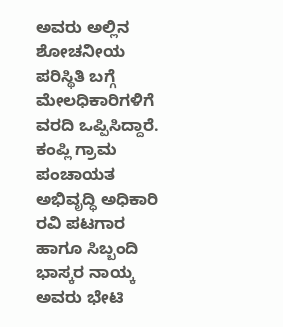ಅವರು ಅಲ್ಲಿನ ಶೋಚನೀಯ ಪರಿಸ್ಥಿತಿ ಬಗ್ಗೆ ಮೇಲಧಿಕಾರಿಗಳಿಗೆ ವರದಿ ಒಪ್ಪಿಸಿದ್ದಾರೆ.
ಕಂಪ್ಲಿ ಗ್ರಾಮ ಪಂಚಾಯತ ಅಭಿವೃದ್ಧಿ ಅಧಿಕಾರಿ ರವಿ ಪಟಗಾರ ಹಾಗೂ ಸಿಬ್ಬಂದಿ ಭಾಸ್ಕರ ನಾಯ್ಕ ಅವರು ಭೇಟಿ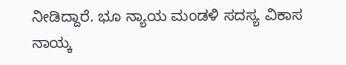ನೀಡಿದ್ದಾರೆ. ಭೂ ನ್ಯಾಯ ಮಂಡಳಿ ಸದಸ್ಯ ವಿಕಾಸ ನಾಯ್ಕ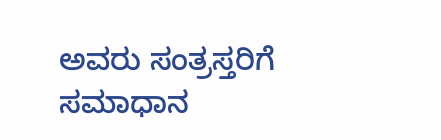ಅವರು ಸಂತ್ರಸ್ತರಿಗೆ ಸಮಾಧಾನ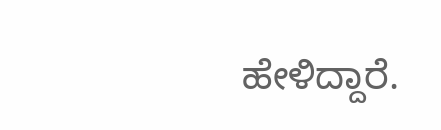ಹೇಳಿದ್ದಾರೆ.